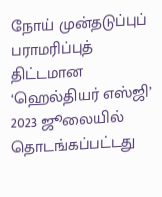நோய் முன்தடுப்புப் பராமரிப்புத் திட்டமான ‘ஹெல்தியர் எஸ்ஜி’ 2023 ஜூலையில் தொடங்கப்பட்டது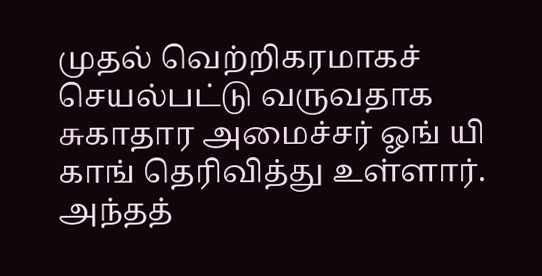முதல் வெற்றிகரமாகச் செயல்பட்டு வருவதாக சுகாதார அமைச்சர் ஓங் யி காங் தெரிவித்து உள்ளார்.
அந்தத்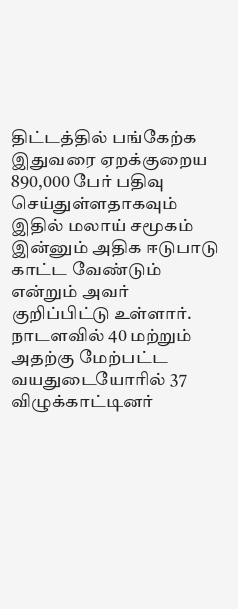திட்டத்தில் பங்கேற்க இதுவரை ஏறக்குறைய 890,000 பேர் பதிவு செய்துள்ளதாகவும் இதில் மலாய் சமூகம் இன்னும் அதிக ஈடுபாடு காட்ட வேண்டும் என்றும் அவர் குறிப்பிட்டு உள்ளார்.
நாடளவில் 40 மற்றும் அதற்கு மேற்பட்ட வயதுடையோரில் 37 விழுக்காட்டினர்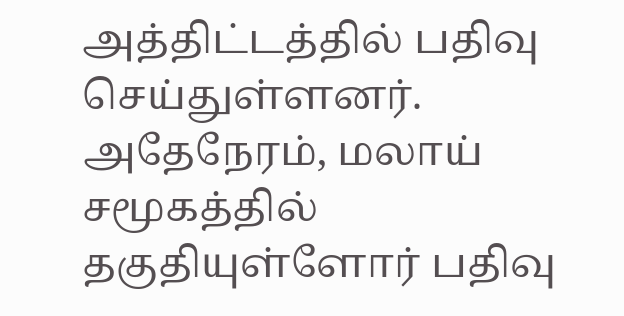அத்திட்டத்தில் பதிவு செய்துள்ளனர்.
அதேநேரம், மலாய் சமூகத்தில் தகுதியுள்ளோர் பதிவு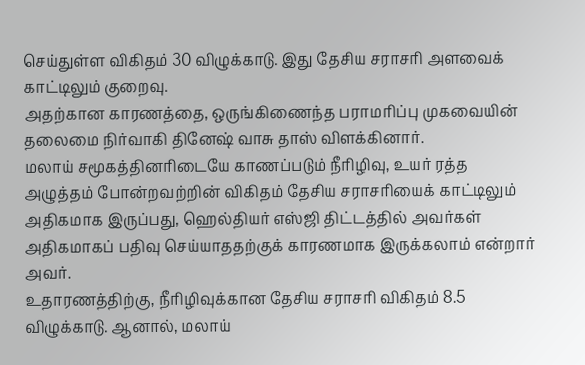செய்துள்ள விகிதம் 30 விழுக்காடு. இது தேசிய சராசரி அளவைக் காட்டிலும் குறைவு.
அதற்கான காரணத்தை, ஒருங்கிணைந்த பராமரிப்பு முகவையின் தலைமை நிர்வாகி தினேஷ் வாசு தாஸ் விளக்கினார்.
மலாய் சமூகத்தினரிடையே காணப்படும் நீரிழிவு, உயர் ரத்த அழுத்தம் போன்றவற்றின் விகிதம் தேசிய சராசரியைக் காட்டிலும் அதிகமாக இருப்பது, ஹெல்தியர் எஸ்ஜி திட்டத்தில் அவர்கள் அதிகமாகப் பதிவு செய்யாததற்குக் காரணமாக இருக்கலாம் என்றார் அவர்.
உதாரணத்திற்கு, நீரிழிவுக்கான தேசிய சராசரி விகிதம் 8.5 விழுக்காடு. ஆனால், மலாய்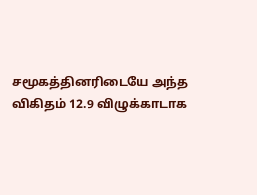சமூகத்தினரிடையே அந்த விகிதம் 12.9 விழுக்காடாக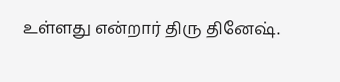உள்ளது என்றார் திரு தினேஷ்.